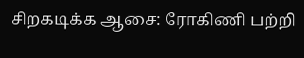சிறகடிக்க ஆசை: ரோகிணி பற்றி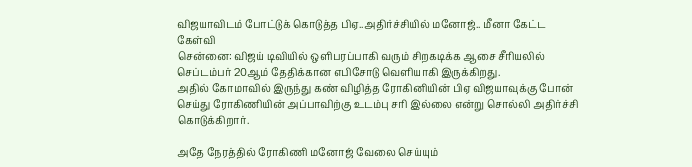விஜயாவிடம் போட்டுக் கொடுத்த பிஏ..அதிர்ச்சியில் மனோஜ்.. மீனா கேட்ட கேள்வி
சென்னை: விஜய் டிவியில் ஒளிபரப்பாகி வரும் சிறகடிக்க ஆசை சீரியலில் செப்டம்பர் 20ஆம் தேதிக்கான எபிசோடு வெளியாகி இருக்கிறது.
அதில் கோமாவில் இருந்து கண் விழித்த ரோகினியின் பிஏ விஜயாவுக்கு போன் செய்து ரோகிணியின் அப்பாவிற்கு உடம்பு சரி இல்லை என்று சொல்லி அதிர்ச்சி கொடுக்கிறார்.

அதே நேரத்தில் ரோகிணி மனோஜ் வேலை செய்யும்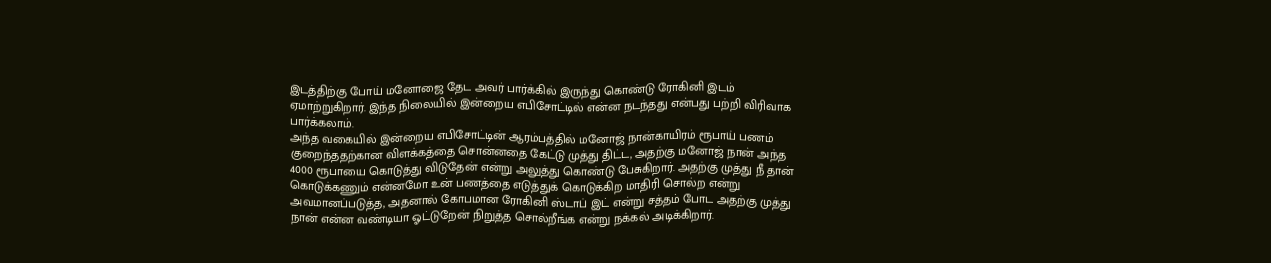இடத்திற்கு போய் மனோஜை தேட அவர் பார்க்கில் இருந்து கொண்டு ரோகினி இடம் ஏமாற்றுகிறார். இந்த நிலையில் இன்றைய எபிசோட்டில் என்ன நடந்தது என்பது பற்றி விரிவாக பார்க்கலாம்.
அந்த வகையில் இன்றைய எபிசோட்டின் ஆரம்பத்தில் மனோஜ் நான்காயிரம் ரூபாய் பணம் குறைந்ததற்கான விளக்கத்தை சொன்னதை கேட்டு முத்து திட்ட, அதற்கு மனோஜ் நான் அந்த 4000 ரூபாயை கொடுத்து விடுதேன் என்று அலுத்து கொண்டு பேசுகிறார். அதற்கு முத்து நீ தான் கொடுக்கணும் என்னமோ உன் பணத்தை எடுத்துக் கொடுக்கிற மாதிரி சொல்ற என்று அவமானப்படுத்த, அதனால் கோபமான ரோகினி ஸ்டாப் இட் என்று சத்தம் போட அதற்கு முத்து நான் என்ன வண்டியா ஓட்டுறேன் நிறுத்த சொல்றீங்க என்று நக்கல் அடிக்கிறார்.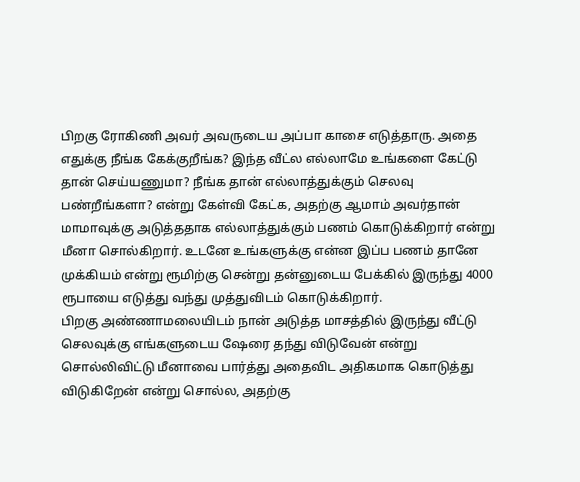பிறகு ரோகிணி அவர் அவருடைய அப்பா காசை எடுத்தாரு. அதை எதுக்கு நீங்க கேக்குறீங்க? இந்த வீட்ல எல்லாமே உங்களை கேட்டு தான் செய்யணுமா? நீங்க தான் எல்லாத்துக்கும் செலவு பண்றீங்களா? என்று கேள்வி கேட்க, அதற்கு ஆமாம் அவர்தான் மாமாவுக்கு அடுத்ததாக எல்லாத்துக்கும் பணம் கொடுக்கிறார் என்று மீனா சொல்கிறார். உடனே உங்களுக்கு என்ன இப்ப பணம் தானே முக்கியம் என்று ரூமிற்கு சென்று தன்னுடைய பேக்கில் இருந்து 4000 ரூபாயை எடுத்து வந்து முத்துவிடம் கொடுக்கிறார்.
பிறகு அண்ணாமலையிடம் நான் அடுத்த மாசத்தில் இருந்து வீட்டு செலவுக்கு எங்களுடைய ஷேரை தந்து விடுவேன் என்று சொல்லிவிட்டு மீனாவை பார்த்து அதைவிட அதிகமாக கொடுத்து விடுகிறேன் என்று சொல்ல, அதற்கு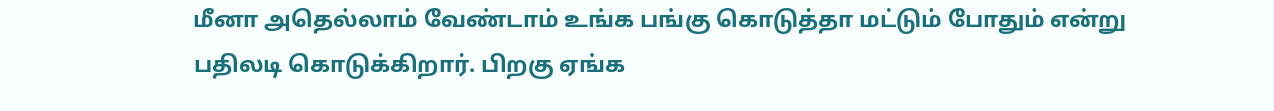மீனா அதெல்லாம் வேண்டாம் உங்க பங்கு கொடுத்தா மட்டும் போதும் என்று பதிலடி கொடுக்கிறார். பிறகு ஏங்க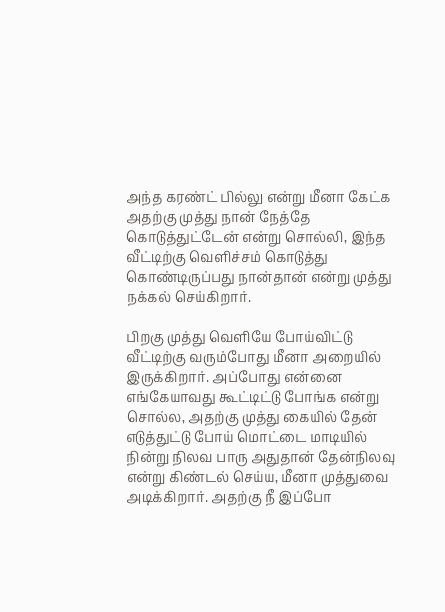அந்த கரண்ட் பில்லு என்று மீனா கேட்க அதற்கு முத்து நான் நேத்தே கொடுத்துட்டேன் என்று சொல்லி, இந்த வீட்டிற்கு வெளிச்சம் கொடுத்து கொண்டிருப்பது நான்தான் என்று முத்து நக்கல் செய்கிறார்.

பிறகு முத்து வெளியே போய்விட்டு வீட்டிற்கு வரும்போது மீனா அறையில் இருக்கிறார். அப்போது என்னை எங்கேயாவது கூட்டிட்டு போங்க என்று சொல்ல, அதற்கு முத்து கையில் தேன் எடுத்துட்டு போய் மொட்டை மாடியில் நின்று நிலவ பாரு அதுதான் தேன்நிலவு என்று கிண்டல் செய்ய, மீனா முத்துவை அடிக்கிறார். அதற்கு நீ இப்போ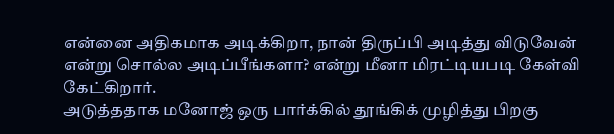என்னை அதிகமாக அடிக்கிறா, நான் திருப்பி அடித்து விடுவேன் என்று சொல்ல அடிப்பீங்களா? என்று மீனா மிரட்டியபடி கேள்வி கேட்கிறார்.
அடுத்ததாக மனோஜ் ஒரு பார்க்கில் தூங்கிக் முழித்து பிறகு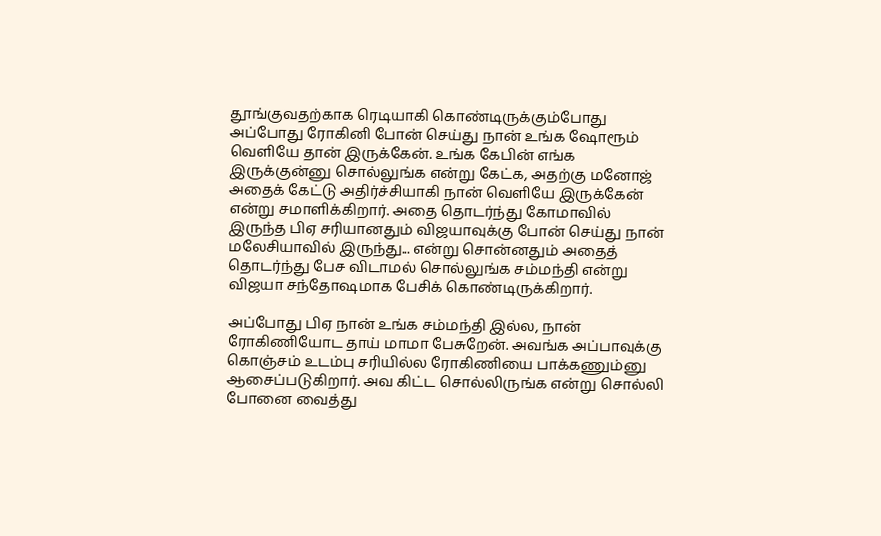தூங்குவதற்காக ரெடியாகி கொண்டிருக்கும்போது அப்போது ரோகினி போன் செய்து நான் உங்க ஷோரூம் வெளியே தான் இருக்கேன். உங்க கேபின் எங்க இருக்குன்னு சொல்லுங்க என்று கேட்க, அதற்கு மனோஜ் அதைக் கேட்டு அதிர்ச்சியாகி நான் வெளியே இருக்கேன் என்று சமாளிக்கிறார். அதை தொடர்ந்து கோமாவில் இருந்த பிஏ சரியானதும் விஜயாவுக்கு போன் செய்து நான் மலேசியாவில் இருந்து... என்று சொன்னதும் அதைத் தொடர்ந்து பேச விடாமல் சொல்லுங்க சம்மந்தி என்று விஜயா சந்தோஷமாக பேசிக் கொண்டிருக்கிறார்.

அப்போது பிஏ நான் உங்க சம்மந்தி இல்ல, நான் ரோகிணியோட தாய் மாமா பேசுறேன். அவங்க அப்பாவுக்கு கொஞ்சம் உடம்பு சரியில்ல ரோகிணியை பாக்கணும்னு ஆசைப்படுகிறார். அவ கிட்ட சொல்லிருங்க என்று சொல்லி போனை வைத்து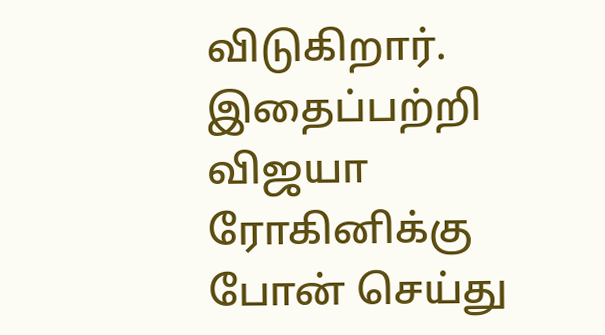விடுகிறார். இதைப்பற்றி விஜயா ரோகினிக்கு போன் செய்து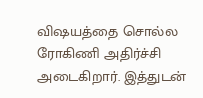விஷயத்தை சொல்ல ரோகிணி அதிர்ச்சி அடைகிறார். இத்துடன்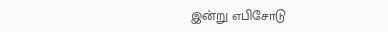இன்று எபிசோடு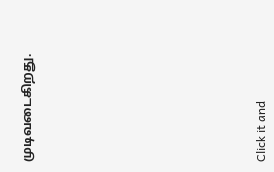முடிவடைகிறது.












Click it and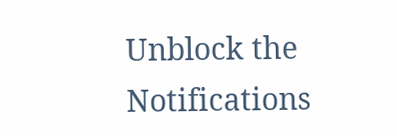Unblock the Notifications